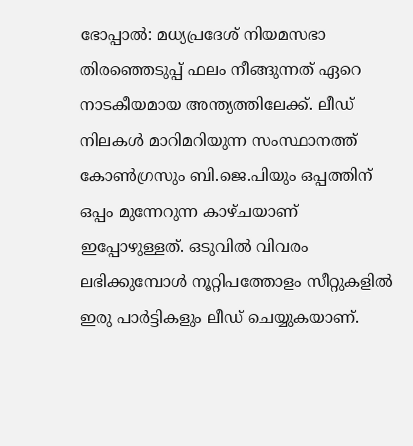ഭോപ്പാൽ: മധ്യപ്രദേശ് നിയമസഭാ തിരഞ്ഞെടുപ്പ് ഫലം നീങ്ങുന്നത് ഏറെ നാടകീയമായ അന്ത്യത്തിലേക്ക്. ലീഡ് നിലകൾ മാറിമറിയുന്ന സംസ്ഥാനത്ത് കോൺഗ്രസും ബി.ജെ.പിയും ഒപ്പത്തിന് ഒപ്പം മുന്നേറുന്ന കാഴ്ചയാണ് ഇപ്പോഴുള്ളത്. ഒടുവിൽ വിവരം ലഭിക്കുമ്പോൾ നൂറ്റിപത്തോളം സീറ്റുകളിൽ ഇരു പാർട്ടികളും ലീഡ് ചെയ്യുകയാണ്.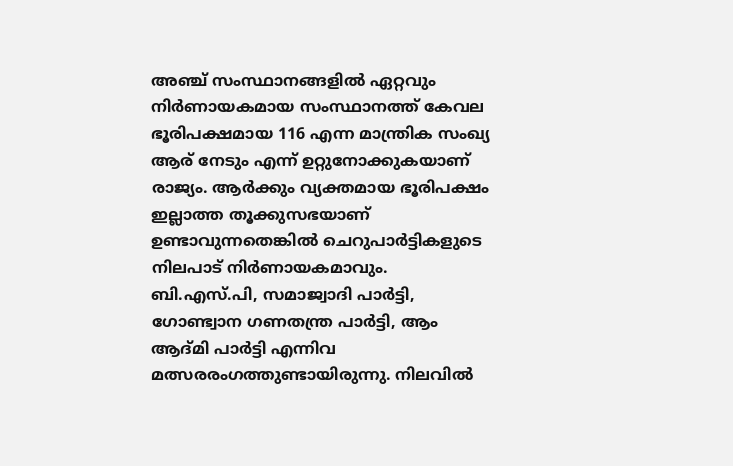അഞ്ച് സംസ്ഥാനങ്ങളിൽ ഏറ്റവും നിർണായകമായ സംസ്ഥാനത്ത് കേവല ഭൂരിപക്ഷമായ 116 എന്ന മാന്ത്രിക സംഖ്യ ആര് നേടും എന്ന് ഉറ്റുനോക്കുകയാണ് രാജ്യം. ആർക്കും വ്യക്തമായ ഭൂരിപക്ഷം ഇല്ലാത്ത തൂക്കുസഭയാണ് ഉണ്ടാവുന്നതെങ്കിൽ ചെറുപാർട്ടികളുടെ നിലപാട് നിർണായകമാവും. ബി.എസ്.പി, സമാജ്വാദി പാർട്ടി, ഗോണ്ട്വാന ഗണതന്ത്ര പാർട്ടി, ആം ആദ്മി പാർട്ടി എന്നിവ മത്സരരംഗത്തുണ്ടായിരുന്നു. നിലവിൽ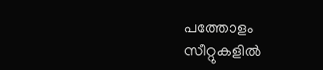പത്തോളം സീറ്റുകളിൽ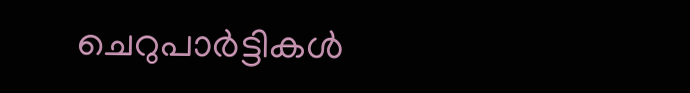ചെറുപാർട്ടികൾ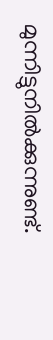മുന്നിട്ടുനിൽക്കുന്നുണ്ട്.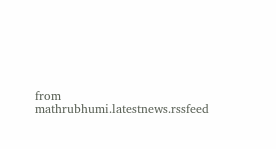from mathrubhumi.latestnews.rssfeed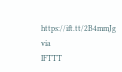https://ift.tt/2B4mmJg
via
IFTTT